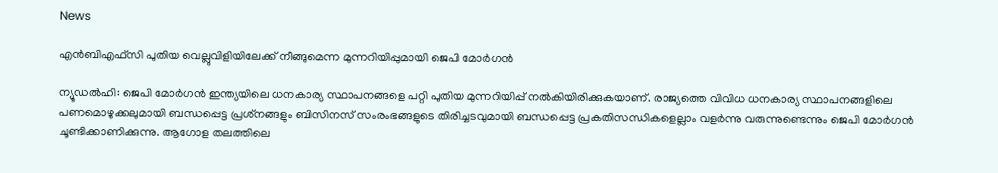News

എന്‍ബിഎഫ്‌സി പുതിയ വെല്ലുവിളിയിലേക്ക് നീങ്ങുമെന്ന മുന്നറിയിപ്പുമായി ജെപി മോര്‍ഗന്‍

ന്യൂഡല്‍ഹി: ജെപി മോര്‍ഗന്‍ ഇന്ത്യയിലെ ധനകാര്യ സ്ഥാപനങ്ങളെ പറ്റി പുതിയ മുന്നറിയിപ്പ് നല്‍കിയിരിക്കുകയാണ്. രാജ്യത്തെ വിവിധ ധനകാര്യ സ്ഥാപനങ്ങളിലെ പണമൊഴുക്കലുമായി ബന്ധപ്പെട്ട പ്രശ്‌നങ്ങളും ബിസിനസ് സംരംഭങ്ങളുടെ തിരിച്ചടവുമായി ബന്ധപ്പെട്ട പ്രകതിസന്ധികളെല്ലാം വളര്‍ന്നു വരുന്നുണ്ടെന്നും ജെപി മോര്‍ഗന്‍ ചൂണ്ടിക്കാണിക്കുന്നു. ആഗോള തലത്തിലെ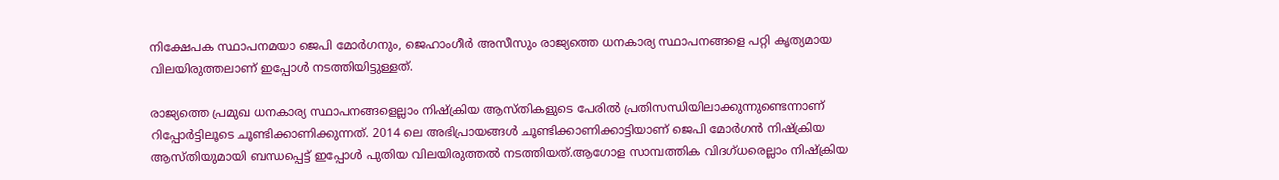നിക്ഷേപക സ്ഥാപനമയാ ജെപി മോര്‍ഗനും, ജെഹാംഗീര്‍ അസീസും രാജ്യത്തെ ധനകാര്യ സ്ഥാപനങ്ങളെ പറ്റി കൃത്യമായ വിലയിരുത്തലാണ് ഇപ്പോള്‍ നടത്തിയിട്ടുള്ളത്.

രാജ്യത്തെ പ്രമുഖ ധനകാര്യ സ്ഥാപനങ്ങളെല്ലാം നിഷ്‌ക്രിയ ആസ്തികളുടെ പേരില്‍ പ്രതിസന്ധിയിലാക്കുന്നുണ്ടെന്നാണ് റിപ്പോര്‍ട്ടിലൂടെ ചൂണ്ടിക്കാണിക്കുന്നത്. 2014 ലെ അഭിപ്രായങ്ങള്‍ ചൂണ്ടിക്കാണിക്കാട്ടിയാണ് ജെപി മോര്‍ഗന്‍ നിഷ്‌ക്രിയ ആസ്തിയുമായി ബന്ധപ്പെട്ട് ഇപ്പോള്‍ പുതിയ വിലയിരുത്തല്‍ നടത്തിയത്.ആഗോള സാമ്പത്തിക വിദഗ്ധരെല്ലാം നിഷ്‌ക്രിയ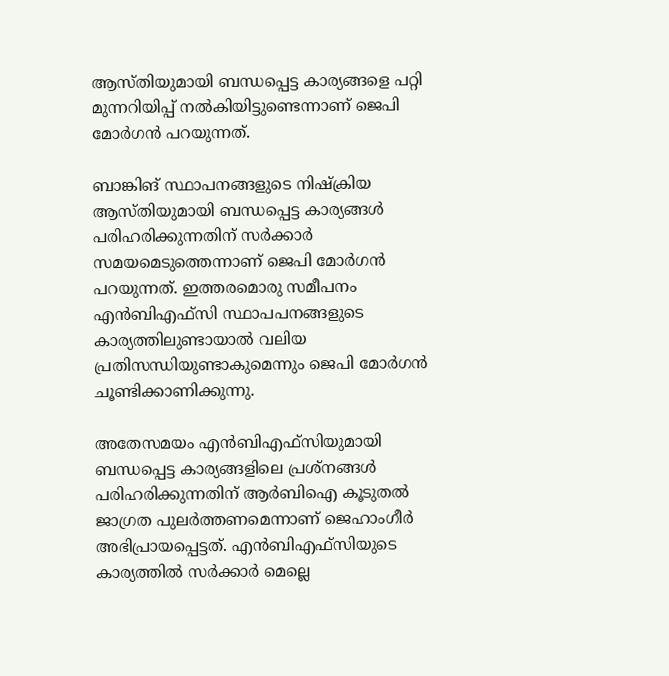ആസ്തിയുമായി ബന്ധപ്പെട്ട കാര്യങ്ങളെ പറ്റി മുന്നറിയിപ്പ് നല്‍കിയിട്ടുണ്ടെന്നാണ് ജെപി മോര്‍ഗന്‍ പറയുന്നത്.

ബാങ്കിങ് സ്ഥാപനങ്ങളുടെ നിഷ്‌ക്രിയ ആസ്തിയുമായി ബന്ധപ്പെട്ട കാര്യങ്ങള്‍ പരിഹരിക്കുന്നതിന് സര്‍ക്കാര്‍ സമയമെടുത്തെന്നാണ് ജെപി മോര്‍ഗന്‍ പറയുന്നത്. ഇത്തരമൊരു സമീപനം എന്‍ബിഎഫ്‌സി സ്ഥാപപനങ്ങളുടെ കാര്യത്തിലുണ്ടായാല്‍ വലിയ പ്രതിസന്ധിയുണ്ടാകുമെന്നും ജെപി മോര്‍ഗന്‍ ചൂണ്ടിക്കാണിക്കുന്നു.

അതേസമയം എന്‍ബിഎഫ്‌സിയുമായി ബന്ധപ്പെട്ട കാര്യങ്ങളിലെ പ്രശ്‌നങ്ങള്‍ പരിഹരിക്കുന്നതിന് ആര്‍ബിഐ കൂടുതല്‍ ജാഗ്രത പുലര്‍ത്തണമെന്നാണ് ജെഹാംഗീര്‍ അഭിപ്രായപ്പെട്ടത്. എന്‍ബിഎഫ്‌സിയുടെ കാര്യത്തില്‍ സര്‍ക്കാര്‍ മെല്ലെ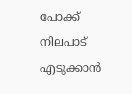പോക്ക് നിലപാട് എടുക്കാന്‍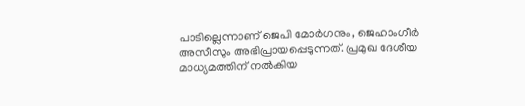പാടില്ലെന്നാണ് ജെപി മോര്‍ഗനും, ജെഹാംഗീര്‍ അസീസും അഭിപ്രായപ്പെടുന്നത്. പ്രമുഖ ദേശീയ മാധ്യമത്തിന് നല്‍കിയ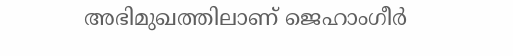അഭിമുഖത്തിലാണ് ജെഹാംഗീര്‍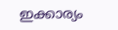ഇക്കാര്യം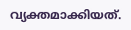വ്യക്തമാക്കിയത്.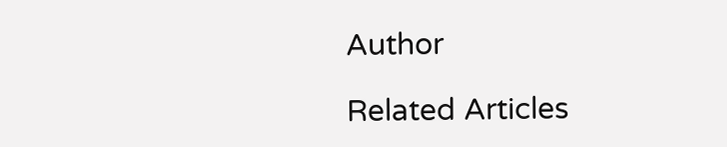Author

Related Articles